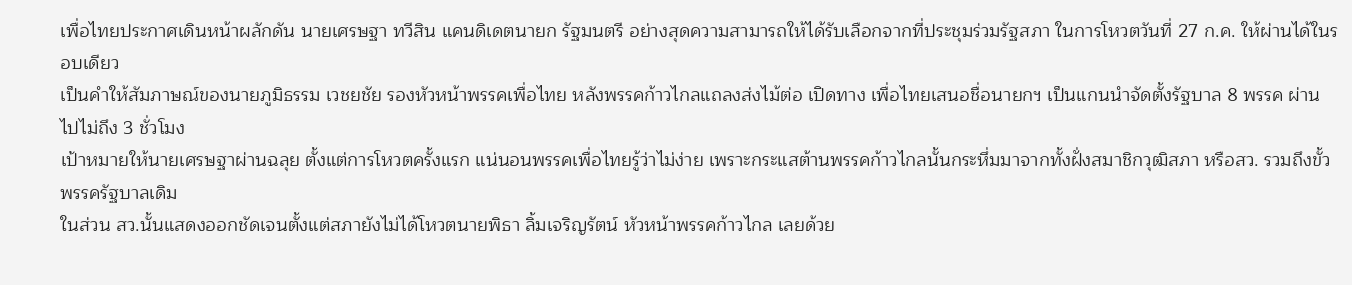เพื่อไทยประกาศเดินหน้าผลักดัน นายเศรษฐา ทวีสิน แคนดิเดตนายก รัฐมนตรี อย่างสุดความสามารถให้ได้รับเลือกจากที่ประชุมร่วมรัฐสภา ในการโหวตวันที่ 27 ก.ค. ให้ผ่านได้ในรอบเดียว
เป็นคำให้สัมภาษณ์ของนายภูมิธรรม เวชยชัย รองหัวหน้าพรรคเพื่อไทย หลังพรรคก้าวไกลแถลงส่งไม้ต่อ เปิดทาง เพื่อไทยเสนอชื่อนายกฯ เป็นแกนนำจัดตั้งรัฐบาล 8 พรรค ผ่านไปไม่ถึง 3 ชั่วโมง
เป้าหมายให้นายเศรษฐาผ่านฉลุย ตั้งแต่การโหวตครั้งแรก แน่นอนพรรคเพื่อไทยรู้ว่าไม่ง่าย เพราะกระแสต้านพรรคก้าวไกลนั้นกระหึ่มมาจากทั้งฝั่งสมาชิกวุฒิสภา หรือสว. รวมถึงขั้วพรรครัฐบาลเดิม
ในส่วน สว.นั้นแสดงออกชัดเจนตั้งแต่สภายังไม่ได้โหวตนายพิธา ลิ้มเจริญรัตน์ หัวหน้าพรรคก้าวไกล เลยด้วย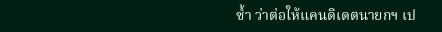ซ้ำ ว่าต่อให้แคนดิเดตนายกฯ เป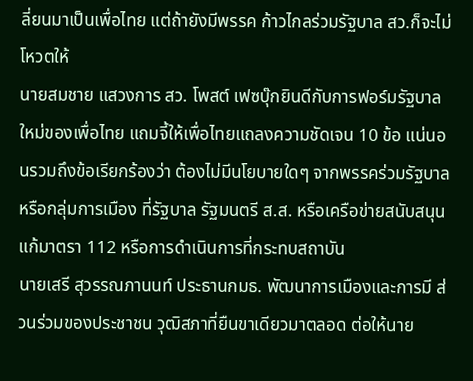ลี่ยนมาเป็นเพื่อไทย แต่ถ้ายังมีพรรค ก้าวไกลร่วมรัฐบาล สว.ก็จะไม่โหวตให้
นายสมชาย แสวงการ สว. โพสต์ เฟซบุ๊กยินดีกับการฟอร์มรัฐบาลใหม่ของเพื่อไทย แถมจี้ให้เพื่อไทยแถลงความชัดเจน 10 ข้อ แน่นอนรวมถึงข้อเรียกร้องว่า ต้องไม่มีนโยบายใดๆ จากพรรคร่วมรัฐบาล หรือกลุ่มการเมือง ที่รัฐบาล รัฐมนตรี ส.ส. หรือเครือข่ายสนับสนุนแก้มาตรา 112 หรือการดำเนินการที่กระทบสถาบัน
นายเสรี สุวรรณภานนท์ ประธานกมธ. พัฒนาการเมืองและการมี ส่วนร่วมของประชาชน วุฒิสภาที่ยืนขาเดียวมาตลอด ต่อให้นาย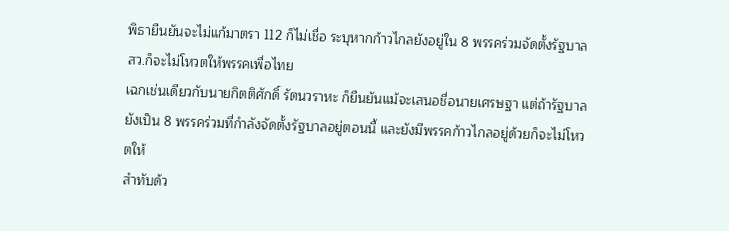พิธายืนยันจะไม่แก้มาตรา 112 ก็ไม่เชื่อ ระบุหากก้าวไกลยังอยู่ใน 8 พรรคร่วมจัดตั้งรัฐบาล สว.ก็จะไม่โหวตให้พรรคเพื่อไทย
เฉกเช่นเดียวกับนายกิตติศักดิ์ รัตนวราหะ ก็ยืนยันแม้จะเสนอชื่อนายเศรษฐา แต่ถ้ารัฐบาลยังเป็น 8 พรรคร่วมที่กำลังจัดตั้งรัฐบาลอยู่ตอนนี้ และยังมีพรรคก้าวไกลอยู่ด้วยก็จะไม่โหวตให้
สำทับด้ว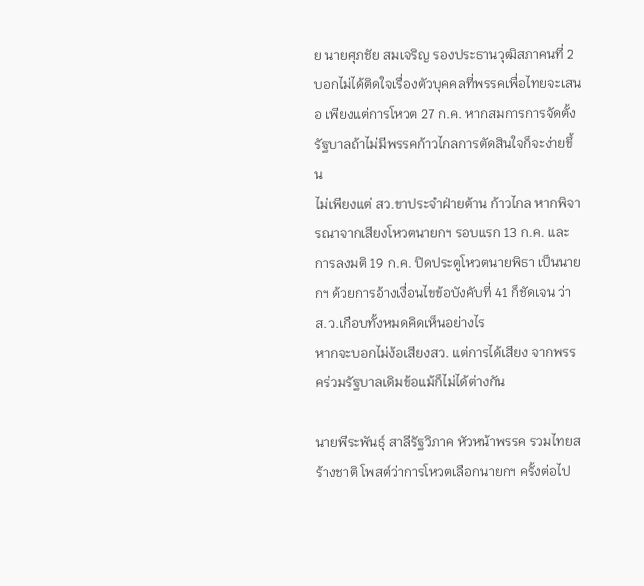ย นายศุภชัย สมเจริญ รองประธานวุฒิสภาคนที่ 2 บอกไม่ได้ติดใจเรื่องตัวบุคคลที่พรรคเพื่อไทยจะเสนอ เพียงแต่การโหวต 27 ก.ค. หากสมการการจัดตั้งรัฐบาลถ้าไม่มีพรรคก้าวไกลการตัดสินใจก็จะง่ายขึ้น
ไม่เพียงแต่ สว.ขาประจำฝ่ายต้าน ก้าวไกล หากพิจารณาจากเสียงโหวตนายกฯ รอบแรก 13 ก.ค. และการลงมติ 19 ก.ค. ปิดประตูโหวตนายพิธา เป็นนายกฯ ด้วยการอ้างเงื่อนไขข้อบังคับที่ 41 ก็ชัดเจน ว่าส.ว.เกือบทั้งหมดคิดเห็นอย่างไร
หากจะบอกไม่ง้อเสียงสว. แต่การได้เสียง จากพรรคร่วมรัฐบาลเดิมข้อแม้ก็ไม่ได้ต่างกัน

นายพีระพันธุ์ สาลีรัฐวิภาค หัวหน้าพรรค รวมไทยสร้างชาติ โพสต์ว่าการโหวตเลือกนายกฯ ครั้งต่อไป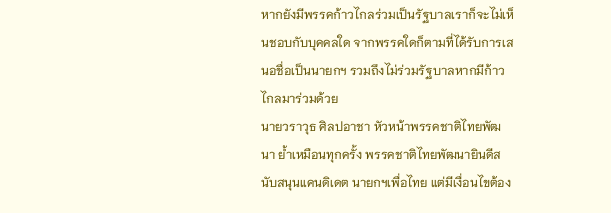หากยังมีพรรคก้าวไกลร่วมเป็นรัฐบาลเราก็จะไม่เห็นชอบกับบุคคลใด จากพรรคใดก็ตามที่ได้รับการเสนอชื่อเป็นนายกฯ รวมถึงไม่ร่วมรัฐบาลหากมีก้าวไกลมาร่วมด้วย
นายวราวุธ ศิลปอาชา หัวหน้าพรรคชาติไทยพัฒนา ย้ำเหมือนทุกครั้ง พรรคชาติไทยพัฒนายินดีสนับสนุนแคนดิเดต นายกฯเพื่อไทย แต่มีเงื่อนไขต้อง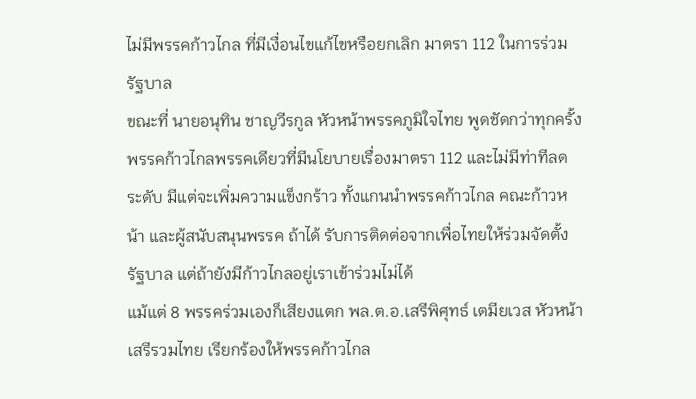ไม่มีพรรคก้าวไกล ที่มีเงื่อนไขแก้ไขหรือยกเลิก มาตรา 112 ในการร่วมรัฐบาล
ขณะที่ นายอนุทิน ชาญวีรกูล หัวหน้าพรรคภูมิใจไทย พูดชัดกว่าทุกครั้ง พรรคก้าวไกลพรรคเดียวที่มีนโยบายเรื่องมาตรา 112 และไม่มีท่าทีลดระดับ มีแต่จะเพิ่มความแข็งกร้าว ทั้งแกนนำพรรคก้าวไกล คณะก้าวหน้า และผู้สนับสนุนพรรค ถ้าได้ รับการติดต่อจากเพื่อไทยให้ร่วมจัดตั้งรัฐบาล แต่ถ้ายังมีก้าวไกลอยู่เราเข้าร่วมไม่ได้
แม้แต่ 8 พรรคร่วมเองก็เสียงแตก พล.ต.อ.เสรีพิศุทธ์ เตมียเวส หัวหน้าเสรีรวมไทย เรียกร้องให้พรรคก้าวไกล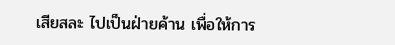เสียสละ ไปเป็นฝ่ายค้าน เพื่อให้การ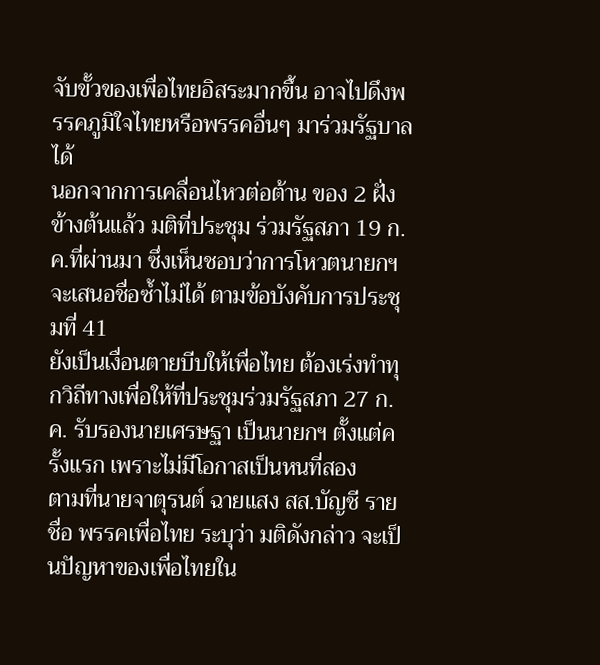จับขั้วของเพื่อไทยอิสระมากขึ้น อาจไปดึงพรรคภูมิใจไทยหรือพรรคอื่นๆ มาร่วมรัฐบาลได้
นอกจากการเคลื่อนไหวต่อต้าน ของ 2 ฝั่งข้างต้นแล้ว มติที่ประชุม ร่วมรัฐสภา 19 ก.ค.ที่ผ่านมา ซึ่งเห็นชอบว่าการโหวตนายกฯ จะเสนอชื่อซ้ำไม่ได้ ตามข้อบังคับการประชุมที่ 41
ยังเป็นเงื่อนตายบีบให้เพื่อไทย ต้องเร่งทำทุกวิถีทางเพื่อให้ที่ประชุมร่วมรัฐสภา 27 ก.ค. รับรองนายเศรษฐา เป็นนายกฯ ตั้งแต่ครั้งแรก เพราะไม่มีโอกาสเป็นหนที่สอง
ตามที่นายจาตุรนต์ ฉายแสง สส.บัญชี รายชื่อ พรรคเพื่อไทย ระบุว่า มติดังกล่าว จะเป็นปัญหาของเพื่อไทยใน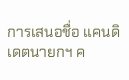การเสนอชื่อ แคนดิเดตนายกฯ ค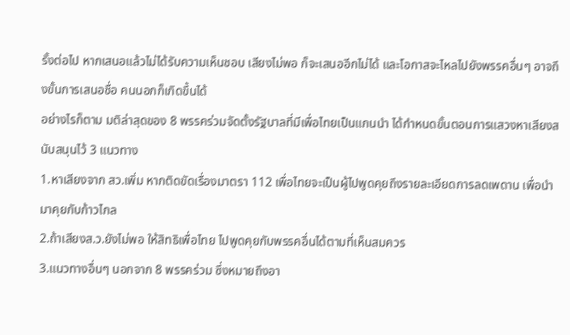รั้งต่อไป หากเสนอแล้วไม่ได้รับความเห็นชอบ เสียงไม่พอ ก็จะเสนออีกไม่ได้ และโอกาสจะไหลไปยังพรรคอื่นๆ อาจถึงขั้นการเสนอชื่อ คนนอกก็เกิดขึ้นได้
อย่างไรก็ตาม มติล่าสุดของ 8 พรรคร่วมจัดตั้งรัฐบาลที่มีเพื่อไทยเป็นแกนนำ ได้กำหนดขั้นตอนการแสวงหาเสียงสนับสนุนไว้ 3 แนวทาง
1.หาเสียงจาก สว.เพิ่ม หากติดขัดเรื่องมาตรา 112 เพื่อไทยจะเป็นผู้ไปพูดคุยถึงรายละเอียดการลดเพดาน เพื่อนำมาคุยกับก้าวไกล
2.ถ้าเสียงส.ว.ยังไม่พอ ให้สิทธิเพื่อไทย ไปพูดคุยกับพรรคอื่นได้ตามที่เห็นสมควร
3.แนวทางอื่นๆ นอกจาก 8 พรรคร่วม ซึ่งหมายถึงอา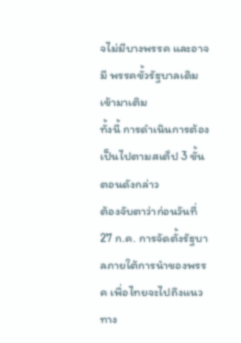จไม่มีบางพรรค และอาจมี พรรคขั้วรัฐบาลเดิมเข้ามาเติม
ทั้งนี้ การดำเนินการต้องเป็นไปตามสเต็ป 3 ขั้นตอนดังกล่าว
ต้องจับตาว่าก่อนวันที่ 27 ก.ค. การจัดตั้งรัฐบาลภายใต้การนำของพรรค เพื่อไทยจะไปถึงแนวทาง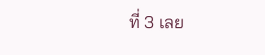ที่ 3 เลย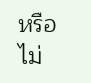หรือไม่